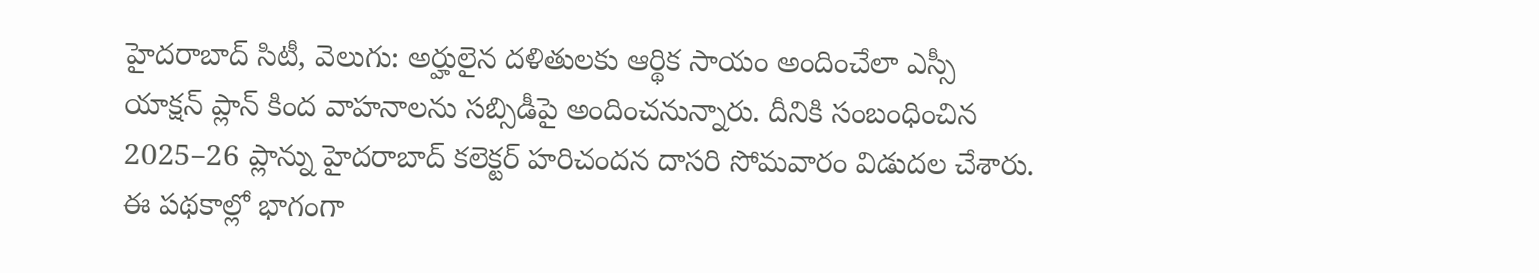హైదరాబాద్ సిటీ, వెలుగు: అర్హులైన దళితులకు ఆర్థిక సాయం అందించేలా ఎస్సీ యాక్షన్ ప్లాన్ కింద వాహనాలను సబ్సిడీపై అందించనున్నారు. దీనికి సంబంధించిన 2025–26 ప్లాన్ను హైదరాబాద్ కలెక్టర్ హరిచందన దాసరి సోమవారం విడుదల చేశారు. ఈ పథకాల్లో భాగంగా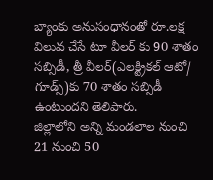బ్యాంకు అనుసంధానంతో రూ.లక్ష విలువ చేసే టూ వీలర్ కు 90 శాతం సబ్సిడీ, త్రీ వీలర్(ఎలక్ట్రికల్ ఆటో/ గూడ్స్)కు 70 శాతం సబ్సిడీ ఉంటుందని తెలిపారు.
జిల్లాలోని అన్ని మండలాల నుంచి 21 నుంచి 50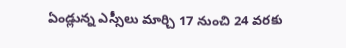ఏండ్లున్న ఎస్సీలు మార్చి 17 నుంచి 24 వరకు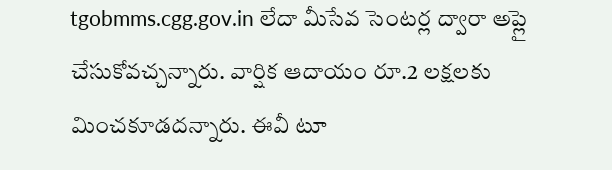tgobmms.cgg.gov.in లేదా మీసేవ సెంటర్ల ద్వారా అప్లై చేసుకోవచ్చన్నారు. వార్షిక ఆదాయం రూ.2 లక్షలకు మించకూడదన్నారు. ఈవీ టూ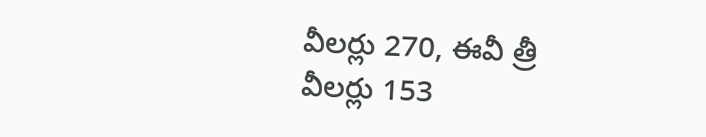వీలర్లు 270, ఈవీ త్రీ వీలర్లు 153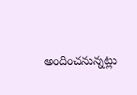అందించనున్నట్లు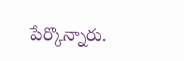పేర్కొన్నారు.